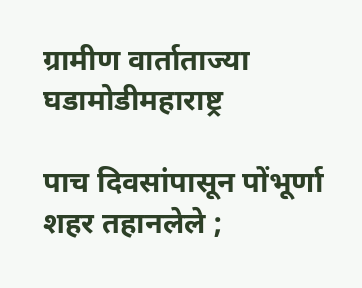ग्रामीण वार्ताताज्या घडामोडीमहाराष्ट्र

पाच दिवसांपासून पोंभूर्णा शहर तहानलेले ;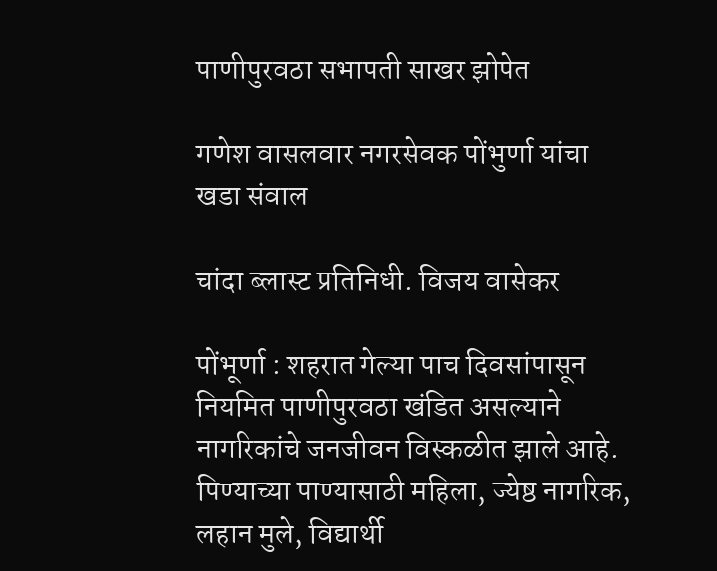पाणीपुरवठा सभापती साखर झोपेत

गणेश वासलवार नगरसेवक पोंभुर्णा यांचा खडा संवाल

चांदा ब्लास्ट प्रतिनिधी. विजय वासेकर

पोंभूर्णा : शहरात गेल्या पाच दिवसांपासून नियमित पाणीपुरवठा खंडित असल्याने नागरिकांचे जनजीवन विस्कळीत झाले आहे. पिण्याच्या पाण्यासाठी महिला, ज्येष्ठ नागरिक, लहान मुले, विद्यार्थी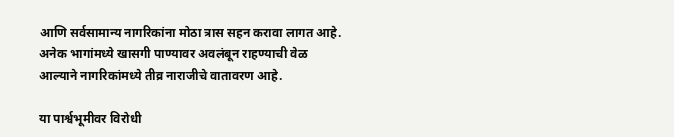आणि सर्वसामान्य नागरिकांना मोठा त्रास सहन करावा लागत आहे. अनेक भागांमध्ये खासगी पाण्यावर अवलंबून राहण्याची वेळ आल्याने नागरिकांमध्ये तीव्र नाराजीचे वातावरण आहे.

या पार्श्वभूमीवर विरोधी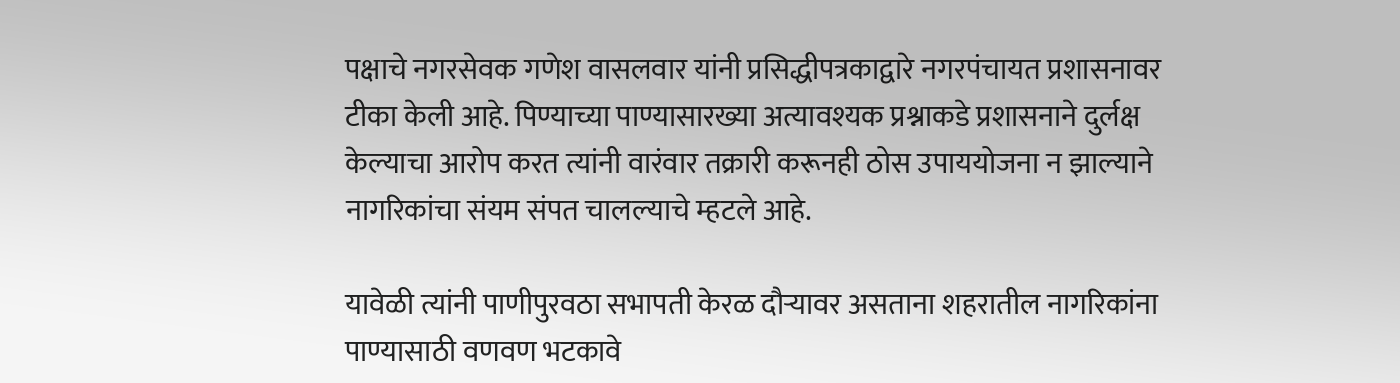पक्षाचे नगरसेवक गणेश वासलवार यांनी प्रसिद्धीपत्रकाद्वारे नगरपंचायत प्रशासनावर टीका केली आहे. पिण्याच्या पाण्यासारख्या अत्यावश्यक प्रश्नाकडे प्रशासनाने दुर्लक्ष केल्याचा आरोप करत त्यांनी वारंवार तक्रारी करूनही ठोस उपाययोजना न झाल्याने नागरिकांचा संयम संपत चालल्याचे म्हटले आहे.

यावेळी त्यांनी पाणीपुरवठा सभापती केरळ दौऱ्यावर असताना शहरातील नागरिकांना पाण्यासाठी वणवण भटकावे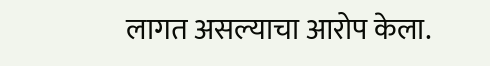लागत असल्याचा आरोप केला.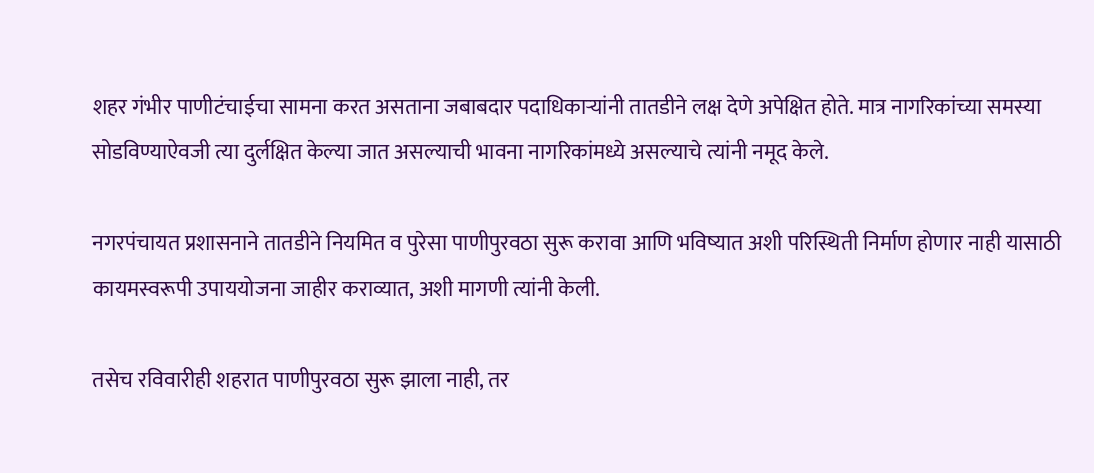शहर गंभीर पाणीटंचाईचा सामना करत असताना जबाबदार पदाधिकाऱ्यांनी तातडीने लक्ष देणे अपेक्षित होते. मात्र नागरिकांच्या समस्या सोडविण्याऐवजी त्या दुर्लक्षित केल्या जात असल्याची भावना नागरिकांमध्ये असल्याचे त्यांनी नमूद केले.

नगरपंचायत प्रशासनाने तातडीने नियमित व पुरेसा पाणीपुरवठा सुरू करावा आणि भविष्यात अशी परिस्थिती निर्माण होणार नाही यासाठी कायमस्वरूपी उपाययोजना जाहीर कराव्यात, अशी मागणी त्यांनी केली.

तसेच रविवारीही शहरात पाणीपुरवठा सुरू झाला नाही, तर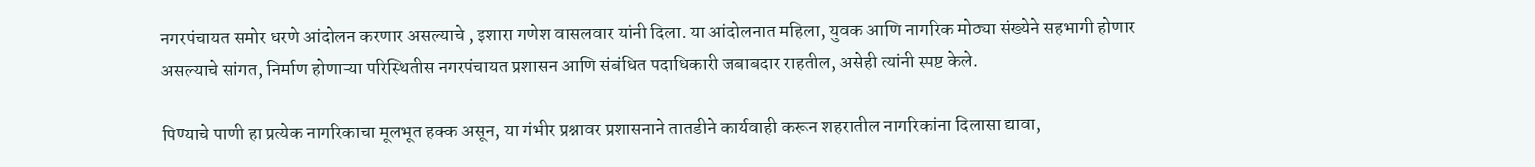नगरपंचायत समोर धरणे आंदोलन करणार असल्याचे , इशारा गणेश वासलवार यांनी दिला. या आंदोलनात महिला, युवक आणि नागरिक मोठ्या संख्येने सहभागी होणार असल्याचे सांगत, निर्माण होणाऱ्या परिस्थितीस नगरपंचायत प्रशासन आणि संबंधित पदाधिकारी जबाबदार राहतील, असेही त्यांनी स्पष्ट केले.

पिण्याचे पाणी हा प्रत्येक नागरिकाचा मूलभूत हक्क असून, या गंभीर प्रश्नावर प्रशासनाने तातडीने कार्यवाही करून शहरातील नागरिकांना दिलासा द्यावा,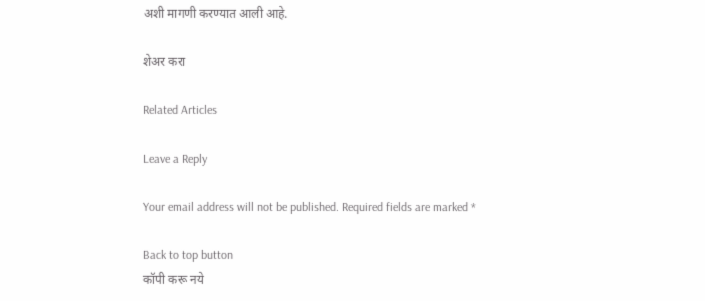अशी मागणी करण्यात आली आहे.

शेअर करा

Related Articles

Leave a Reply

Your email address will not be published. Required fields are marked *

Back to top button
कॉपी करू नये